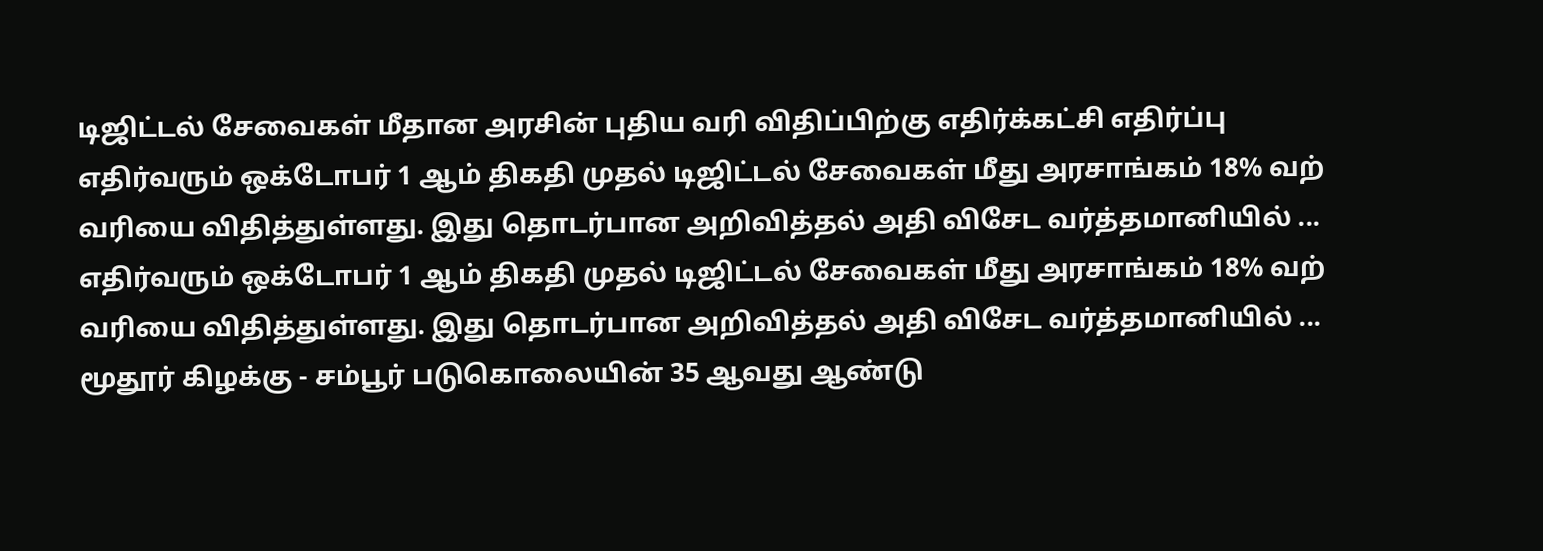டிஜிட்டல் சேவைகள் மீதான அரசின் புதிய வரி விதிப்பிற்கு எதிர்க்கட்சி எதிர்ப்பு
எதிர்வரும் ஒக்டோபர் 1 ஆம் திகதி முதல் டிஜிட்டல் சேவைகள் மீது அரசாங்கம் 18% வற் வரியை விதித்துள்ளது. இது தொடர்பான அறிவித்தல் அதி விசேட வர்த்தமானியில் ...
எதிர்வரும் ஒக்டோபர் 1 ஆம் திகதி முதல் டிஜிட்டல் சேவைகள் மீது அரசாங்கம் 18% வற் வரியை விதித்துள்ளது. இது தொடர்பான அறிவித்தல் அதி விசேட வர்த்தமானியில் ...
மூதூர் கிழக்கு - சம்பூர் படுகொலையின் 35 ஆவது ஆண்டு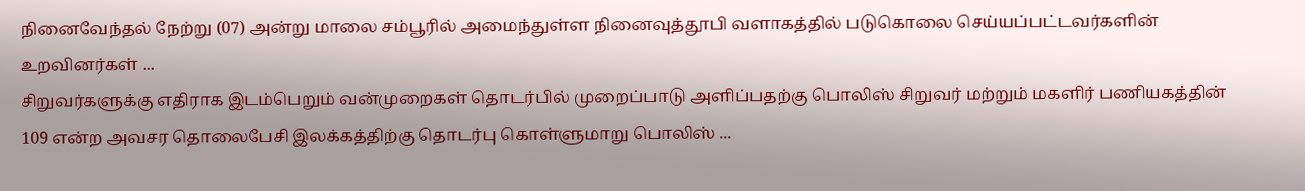நினைவேந்தல் நேற்று (07) அன்று மாலை சம்பூரில் அமைந்துள்ள நினைவுத்தூபி வளாகத்தில் படுகொலை செய்யப்பட்டவர்களின் உறவினர்கள் ...
சிறுவர்களுக்கு எதிராக இடம்பெறும் வன்முறைகள் தொடர்பில் முறைப்பாடு அளிப்பதற்கு பொலிஸ் சிறுவர் மற்றும் மகளிர் பணியகத்தின் 109 என்ற அவசர தொலைபேசி இலக்கத்திற்கு தொடர்பு கொள்ளுமாறு பொலிஸ் ...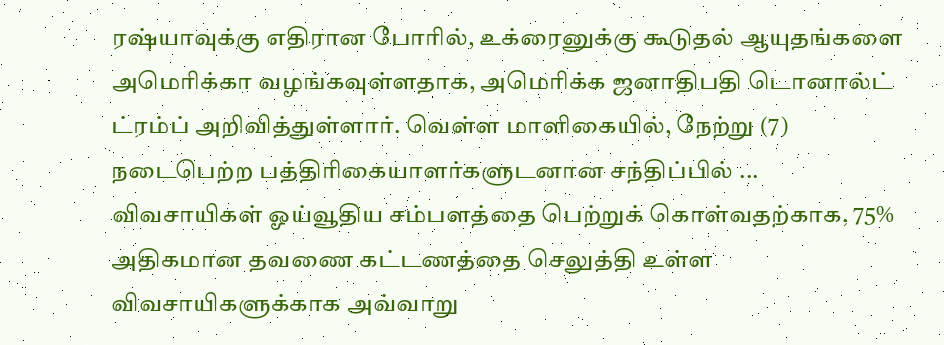ரஷ்யாவுக்கு எதிரான போரில், உக்ரைனுக்கு கூடுதல் ஆயுதங்களை அமெரிக்கா வழங்கவுள்ளதாக, அமெரிக்க ஜனாதிபதி டொனால்ட் ட்ரம்ப் அறிவித்துள்ளார். வெள்ள மாளிகையில், நேற்று (7) நடைபெற்ற பத்திரிகையாளர்களுடனான சந்திப்பில் ...
விவசாயிகள் ஓய்வூதிய சம்பளத்தை பெற்றுக் கொள்வதற்காக, 75% அதிகமான தவணை கட்டணத்தை செலுத்தி உள்ள விவசாயிகளுக்காக அவ்வாறு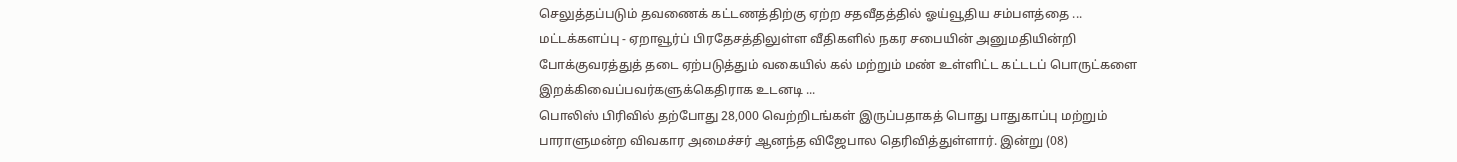செலுத்தப்படும் தவணைக் கட்டணத்திற்கு ஏற்ற சதவீதத்தில் ஓய்வூதிய சம்பளத்தை ...
மட்டக்களப்பு - ஏறாவூர்ப் பிரதேசத்திலுள்ள வீதிகளில் நகர சபையின் அனுமதியின்றி போக்குவரத்துத் தடை ஏற்படுத்தும் வகையில் கல் மற்றும் மண் உள்ளிட்ட கட்டடப் பொருட்களை இறக்கிவைப்பவர்களுக்கெதிராக உடனடி ...
பொலிஸ் பிரிவில் தற்போது 28,000 வெற்றிடங்கள் இருப்பதாகத் பொது பாதுகாப்பு மற்றும் பாராளுமன்ற விவகார அமைச்சர் ஆனந்த விஜேபால தெரிவித்துள்ளார். இன்று (08)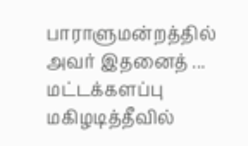பாராளுமன்றத்தில் அவர் இதனைத் ...
மட்டக்களப்பு மகிழடித்தீவில்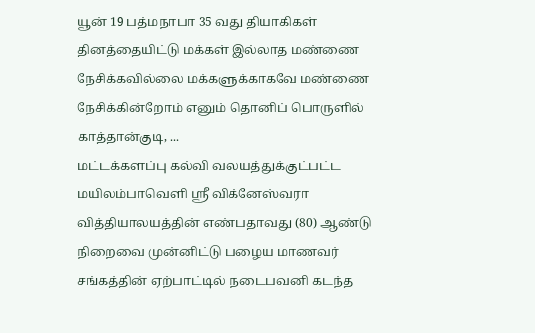யூன் 19 பத்மநாபா 35 வது தியாகிகள் தினத்தையிட்டு மக்கள் இல்லாத மண்ணை நேசிக்கவில்லை மக்களுக்காகவே மண்ணை நேசிக்கின்றோம் எனும் தொனிப் பொருளில் காத்தான்குடி, ...
மட்டக்களப்பு கல்வி வலயத்துக்குட்பட்ட மயிலம்பாவெளி ஸ்ரீ விக்னேஸ்வரா வித்தியாலயத்தின் எண்பதாவது (80) ஆண்டு நிறைவை முன்னிட்டு பழைய மாணவர் சங்கத்தின் ஏற்பாட்டில் நடைபவனி கடந்த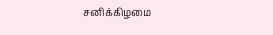சனிக்கிழமை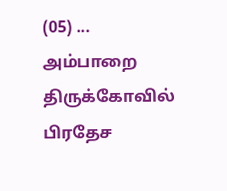(05) ...
அம்பாறை திருக்கோவில் பிரதேச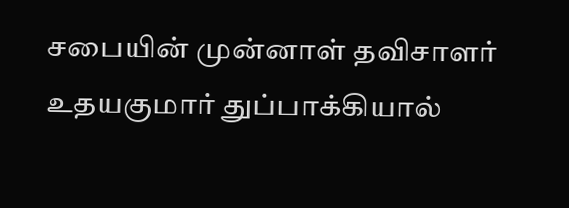சபையின் முன்னாள் தவிசாளர் உதயகுமார் துப்பாக்கியால்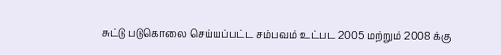சுட்டு படுகொலை செய்யப்பட்ட சம்பவம் உட்பட 2005 மற்றும் 2008 க்கு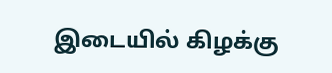இடையில் கிழக்கு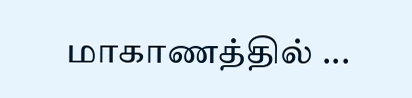மாகாணத்தில் ...